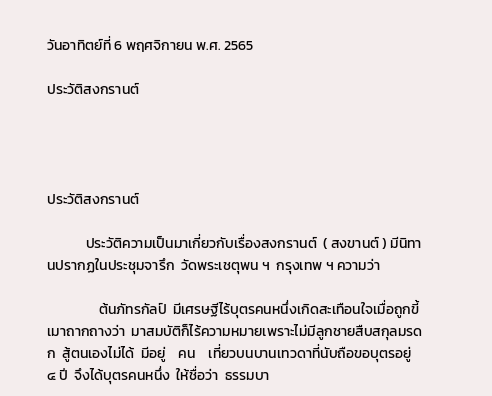วันอาทิตย์ที่ 6 พฤศจิกายน พ.ศ. 2565

ประวัติสงกรานต์




ประวัติสงกรานต์

            ประวัติความเป็นมาเกี่ยวกับเรื่องสงกรานต์  ( สงขานต์ ) มีนิทานปรากฏในประชุมจารึก  วัดพระเชตุพน ฯ  กรุงเทพ ฯ ความว่า

                ต้นภัทรกัลป์  มีเศรษฐีไร้บุตรคนหนึ่งเกิดสะเทือนใจเมื่อถูกขี้เมาถากถางว่า  มาสมบัติก็ไร้ความหมายเพราะไม่มีลูกชายสืบสกุลมรดก  สู้ตนเองไม่ได้  มีอยู่    คน    เที่ยวบนบานเทวดาที่นับถือขอบุตรอยู่   ๔ ปี  จึงได้บุตรคนหนึ่ง  ให้ชื่อว่า  ธรรมบา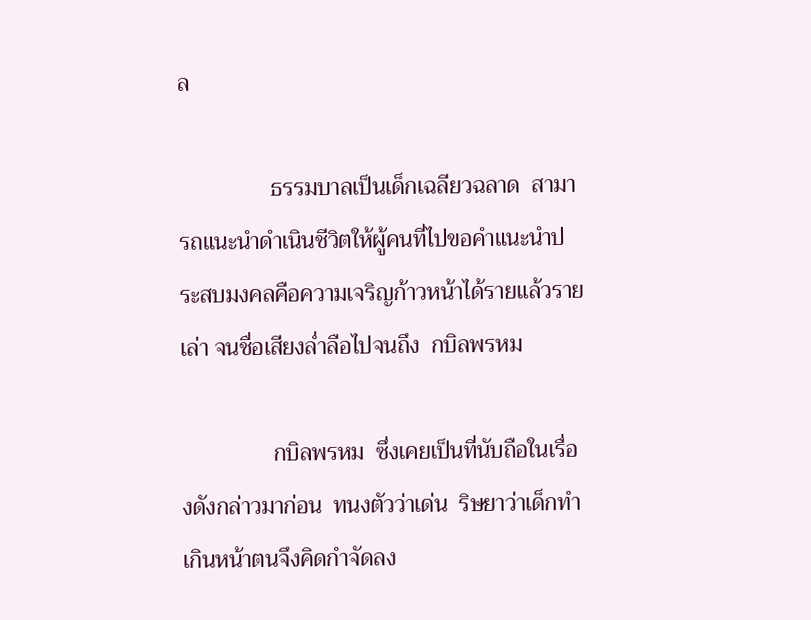ล

                ธรรมบาลเป็นเด็กเฉลียวฉลาด  สามารถแนะนำดำเนินชีวิตให้ผู้คนที่ไปขอคำแนะนำประสบมงคลคือความเจริญก้าวหน้าได้รายแล้วรายเล่า จนชื่อเสียงล่ำลือไปจนถึง  กบิลพรหม

                กบิลพรหม  ซึ่งเคยเป็นที่นับถือในเรื่องดังกล่าวมาก่อน  ทนงตัวว่าเด่น  ริษยาว่าเด็กทำเกินหน้าตนจึงคิดกำจัดลง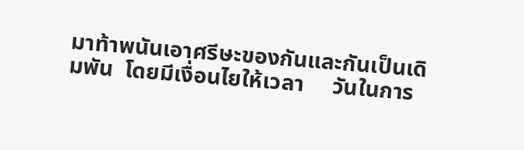มาท้าพนันเอาศรีษะของกันและกันเป็นเดิมพัน  โดยมีเงื่อนไยให้เวลา     วันในการ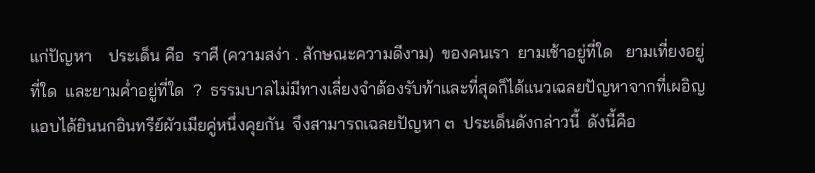แก่ปัญหา    ประเด็น คือ  ราศี (ความสง่า . สักษณะความดีงาม)  ของคนเรา  ยามเช้าอยู่ที่ใด   ยามเที่ยงอยู่ที่ใด  และยามค่ำอยู่ที่ใด  ?  ธรรมบาลไม่มีทางเลี่ยงจำต้องรับท้าและที่สุดก็ได้แนวเฉลยปัญหาจากที่เผอิญแอบได้ยินนกอินทรีย์ผัวเมียคู่หนึ่งคุยกัน  จึงสามารถเฉลยปัญหา ๓  ประเด็นดังกล่าวนี้  ดังนี้คือ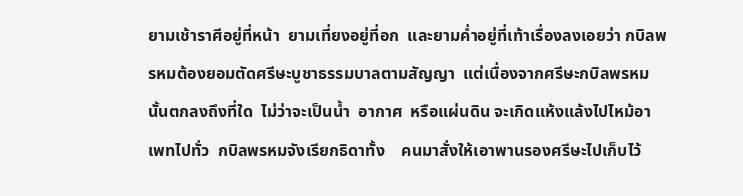ยามเช้าราศีอยู่ที่หน้า  ยามเที่ยงอยู่ที่อก  และยามค่ำอยู่ที่เท้าเรื่องลงเอยว่า กบิลพรหมต้องยอมตัดศรีษะบูชาธรรมบาลตามสัญญา  แต่เนื่องจากศรีษะกบิลพรหมนั้นตกลงถึงที่ใด  ไม่ว่าจะเป็นน้ำ  อากาศ  หรือแผ่นดิน จะเกิดแห้งแล้งไปไหม้อาเพทไปทั่ว  กบิลพรหมจังเรียกธิดาทั้ง    คนมาสั่งให้เอาพานรองศรีษะไปเก็บไว้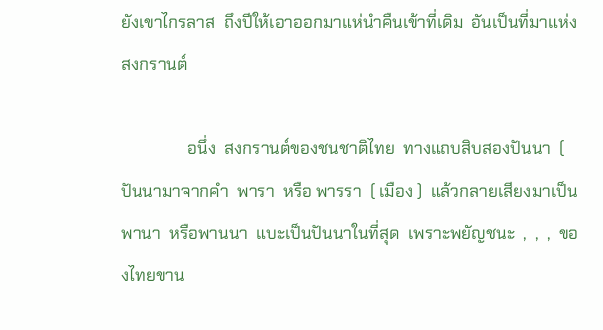ยังเขาไกรลาส  ถึงปีให้เอาออกมาแห่นำคืนเข้าที่เดิม  อันเป็นที่มาแห่งสงกรานต์

                อนึ่ง  สงกรานต์ของชนชาติไทย  ทางแถบสิบสองปันนา  ( ปันนามาจากคำ  พารา  หรือ พารรา  ( เมือง )  แล้วกลายเสียงมาเป็นพานา  หรือพานนา  แบะเป็นปันนาในที่สุด  เพราะพยัญชนะ  ,  ,  ,  ของไทยขาน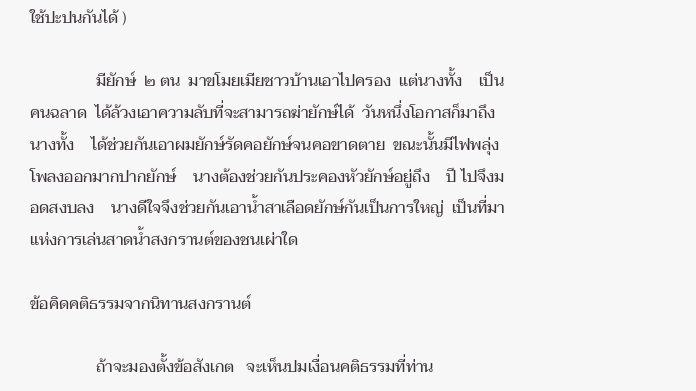ใช้ปะปนกันได้ )

                มียักษ์  ๒ ตน  มาขโมยเมียชาวบ้านเอาไปครอง  แต่นางทั้ง    เป็นคนฉลาด  ได้ล้วงเอาความลับที่จะสามารถฆ่ายักษ์ได้  วันหนึ่งโอกาสก็มาถึง  นางทั้ง    ได้ช่วยกันเอาผมยักษ์รัดคอยักษ์จนคอขาดตาย  ขณะนั้นมีไฟพลุ่งโพลงออกมากปากยักษ์    นางต้องช่วยกันประคองหัวยักษ์อยู่ถึง    ปี ไปจึงมอดสงบลง    นางดีใจจึงช่วยกันเอาน้ำสาเลือดยักษ์กันเป็นการใหญ่  เป็นที่มาแห่งการเล่นสาดน้ำสงกรานต์ของชนเผ่าใด

ข้อคิดคติธรรมจากนิทานสงกรานต์

                ถ้าจะมองตั้งข้อสังเกต   จะเห็นปมเงื่อนคติธรรมที่ท่าน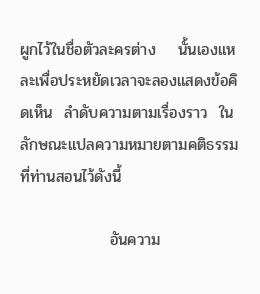ผูกไว้ในชื่อตัวละครต่าง    นั้นเองแหละเพื่อประหยัดเวลาจะลองแสดงข้อคิดเห็น  ลำดับความตามเรื่องราว  ในลักษณะแปลความหมายตามคติธรรมที่ท่านสอนไว้ดังนี้

                อันความ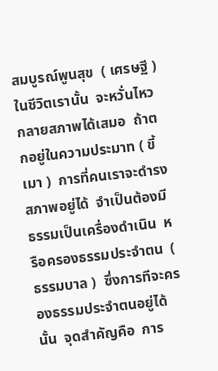สมบูรณ์พูนสุข  ( เศรษฐี )  ในชีวิตเรานั้น  จะหวั่นไหวกลายสภาพได้เสมอ  ถ้าตกอยู่ในความประมาท ( ขี้เมา )  การที่คนเราจะดำรงสภาพอยู่ได้  จำเป็นต้องมีธรรมเป็นเครื่องดำเนิน  หรือครองธรรมประจำตน  ( ธรรมบาล )  ซึ่งการทีจะครองธรรมประจำตนอยู่ได้นั้น  จุดสำคัญคือ  การ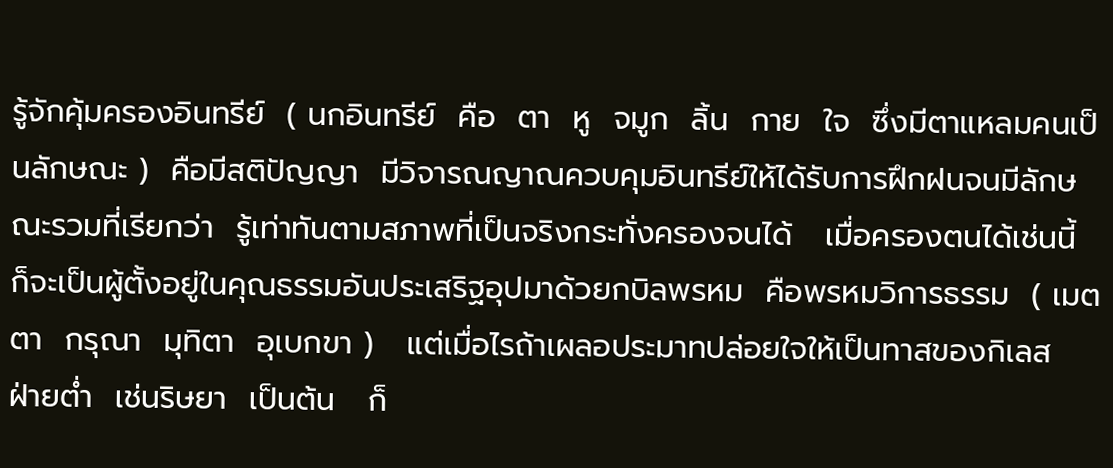รู้จักคุ้มครองอินทรีย์  ( นกอินทรีย์  คือ  ตา  หู  จมูก  ลิ้น  กาย  ใจ  ซึ่งมีตาแหลมคนเป็นลักษณะ )  คือมีสติปัญญา  มีวิจารณญาณควบคุมอินทรีย์ให้ได้รับการฝึกฝนจนมีลักษณะรวมที่เรียกว่า  รู้เท่าทันตามสภาพที่เป็นจริงกระทั่งครองจนได้   เมื่อครองตนได้เช่นนี้   ก็จะเป็นผู้ตั้งอยู่ในคุณธรรมอันประเสริฐอุปมาด้วยกบิลพรหม  คือพรหมวิการธรรม  ( เมตตา  กรุณา  มุทิตา  อุเบกขา )   แต่เมื่อไรถ้าเผลอประมาทปล่อยใจให้เป็นทาสของกิเลส  ฝ่ายต่ำ  เช่นริษยา  เป็นต้น   ก็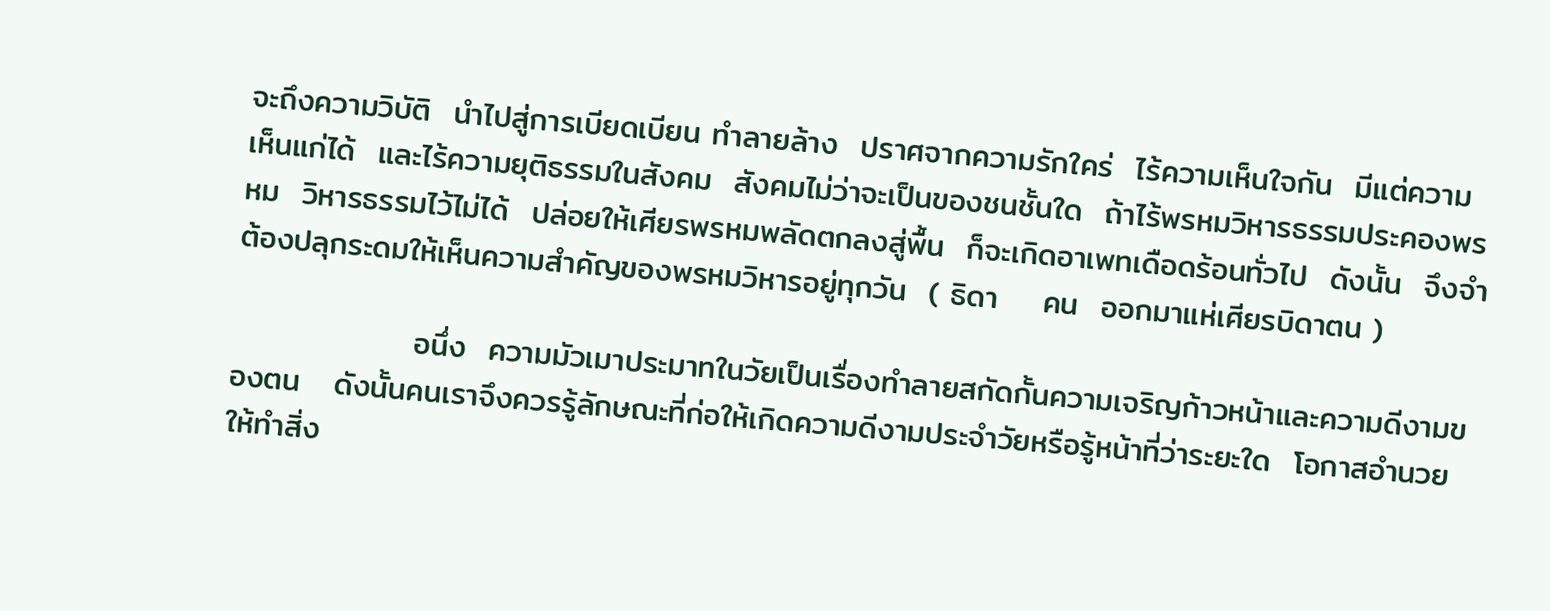จะถึงความวิบัติ  นำไปสู่การเบียดเบียน ทำลายล้าง  ปราศจากความรักใคร่  ไร้ความเห็นใจกัน  มีแต่ความเห็นแก่ได้  และไร้ความยุติธรรมในสังคม  สังคมไม่ว่าจะเป็นของชนชั้นใด  ถ้าไร้พรหมวิหารธรรมประคองพรหม  วิหารธรรมไว้ไม่ได้  ปล่อยให้เศียรพรหมพลัดตกลงสู่พื้น  ก็จะเกิดอาเพทเดือดร้อนทั่วไป  ดังนั้น  จึงจำต้องปลุกระดมให้เห็นความสำคัญของพรหมวิหารอยู่ทุกวัน  ( ธิดา    คน  ออกมาแห่เศียรบิดาตน )

                อนึ่ง  ความมัวเมาประมาทในวัยเป็นเรื่องทำลายสกัดกั้นความเจริญก้าวหน้าและความดีงามของตน   ดังนั้นคนเราจึงควรรู้ลักษณะที่ก่อให้เกิดความดีงามประจำวัยหรือรู้หน้าที่ว่าระยะใด  โอกาสอำนวยให้ทำสิ่ง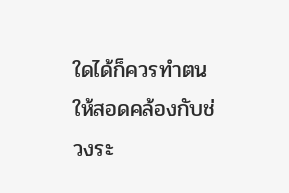ใดได้ก็ควรทำตนให้สอดคล้องกับช่วงระ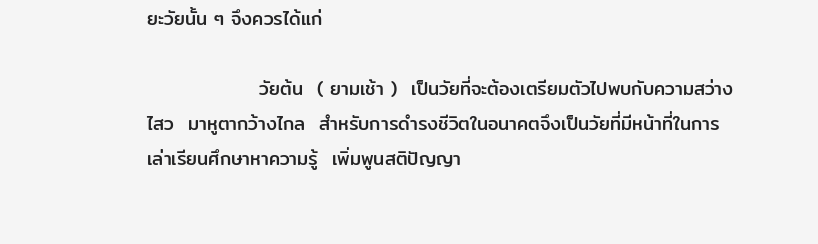ยะวัยนั้น ๆ จึงควรได้แก่

                วัยต้น  ( ยามเช้า )  เป็นวัยที่จะต้องเตรียมตัวไปพบกับความสว่างไสว  มาหูตากว้างไกล  สำหรับการดำรงชีวิตในอนาคตจึงเป็นวัยที่มีหน้าที่ในการเล่าเรียนศึกษาหาความรู้  เพิ่มพูนสติปัญญา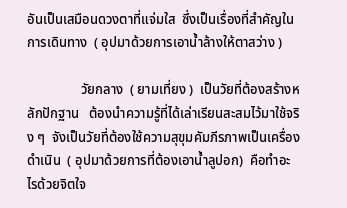อันเป็นเสมือนดวงตาที่แจ่มใส  ซึ่งเป็นเรื่องที่สำคัญในการเดินทาง  ( อุปมาด้วยการเอาน้ำล้างให้ตาสว่าง )

                วัยกลาง  ( ยามเที่ยง )  เป็นวัยที่ต้องสร้างหลักปักฐาน   ต้องนำความรู้ที่ได้เล่าเรียนสะสมไว้มาใช้จริง ๆ  จังเป็นวัยที่ต้องใช้ความสุขุมคัมภีรภาพเป็นเครื่องดำเนิน  ( อุปมาด้วยการที่ต้องเอาน้ำลูปอก)  คือทำอะไรด้วยจิตใจ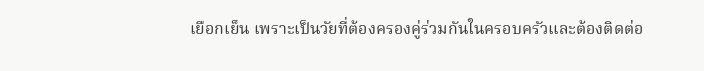เยือกเย็น เพราะเป็นวัยที่ต้องครองคู่ร่วมกันในครอบครัวและต้องติดต่อ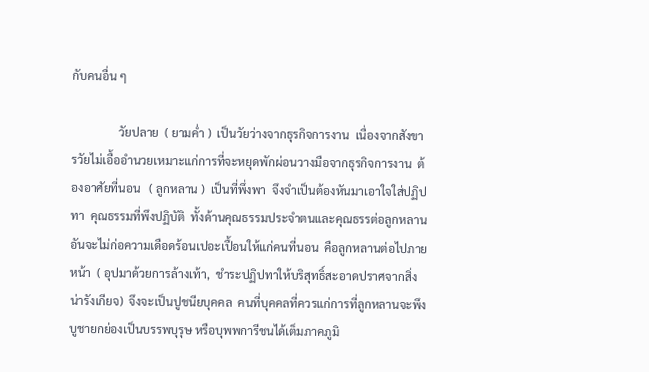กับคนอื่น ๆ

                วัยปลาย  ( ยามค่ำ )  เป็นวัยว่างจากธุรกิจการงาน  เนื่องจากสังขารวัยไม่เอื้ออำนวยเหมาะแก่การที่จะหยุดพักผ่อนวางมือจากธุรกิจการงาน  ต้องอาศัยที่นอน   ( ลูกหลาน )  เป็นที่พึ่งพา  จึงจำเป็นต้องหันมาเอาใจใส่ปฏิปทา  คุณธรรมที่พึงปฏิบัติ  ทั้งด้านคุณธรรมประจำตนและคุณธรรต่อลูกหลานอันจะไม่ก่อความเดือดร้อนเปอะเปื้อนให้แก่คนที่นอน  คือลูกหลานต่อไปภายหน้า  ( อุปมาด้วยการล้างเท้า,  ชำระปฏิปทาให้บริสุทธิ์สะอาดปราศจากสิ่งน่ารังเกียจ)  จึงจะเป็นปูชนียบุคคล  คนที่บุคคลที่ควรแก่การที่ลูกหลานจะพึงบูชายกย่องเป็นบรรพบุรุษ หรือบุพพการีชนได้เต็มภาคภูมิ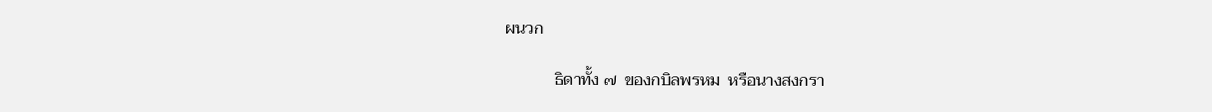ผนวก

            ธิดาทั้ง ๗  ของกบิลพรหม  หรือนางสงกรา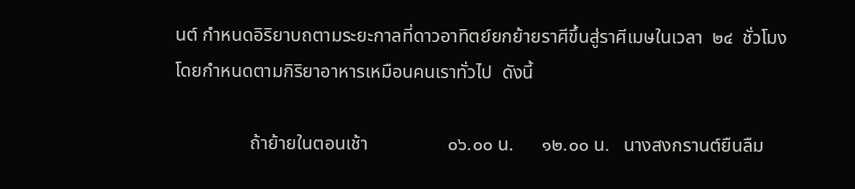นต์ กำหนดอิริยาบถตามระยะกาลที่ดาวอาทิตย์ยกย้ายราศีขึ้นสู่ราศีเมษในเวลา  ๒๔  ชั่วโมง  โดยกำหนดตามกิริยาอาหารเหมือนคนเราทั่วไป  ดังนี้

                ถ้าย้ายในตอนเช้า                 ๐๖.๐๐ น.      ๑๒.๐๐ น.   นางสงกรานต์ยืนลืม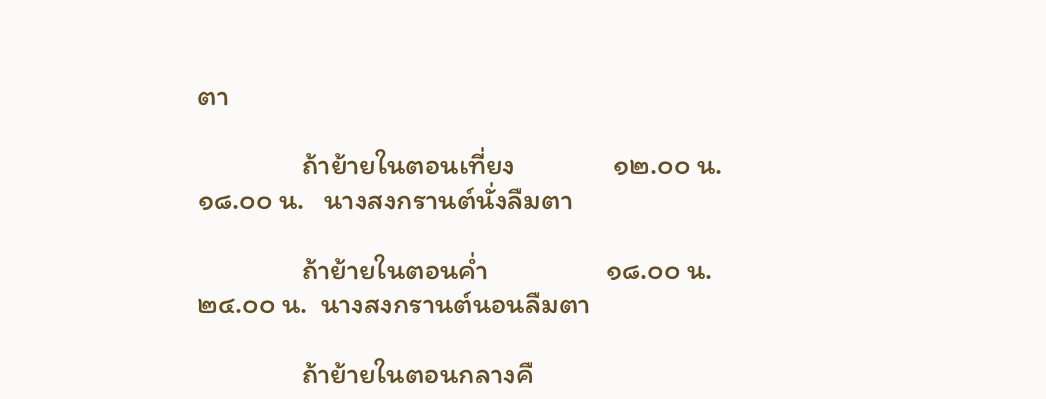ตา

                ถ้าย้ายในตอนเที่ยง               ๑๒.๐๐ น.      ๑๘.๐๐ น.   นางสงกรานต์นั่งลืมตา

                ถ้าย้ายในตอนค่ำ                  ๑๘.๐๐ น.       ๒๔.๐๐ น.  นางสงกรานต์นอนลืมตา

                ถ้าย้ายในตอนกลางคื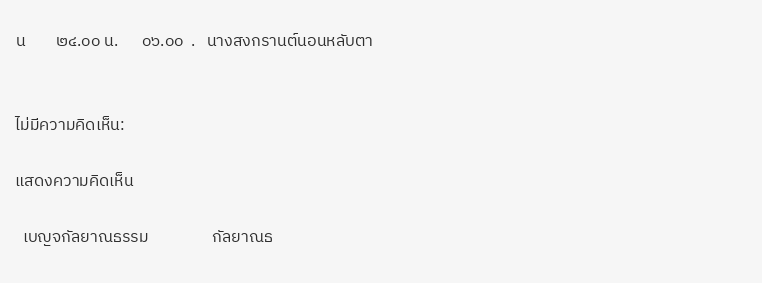น        ๒๔.๐๐ น.      ๐๖.๐๐  .   นางสงกรานต์นอนหลับตา


ไม่มีความคิดเห็น:

แสดงความคิดเห็น

  เบญจกัลยาณธรรม                 กัลยาณธ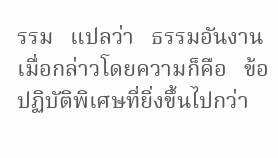รรม   แปลว่า   ธรรมอันงาน   เมื่อกล่าวโดยความก็คือ   ข้อปฏิบัติพิเศษที่ยิ่งขึ้นไปกว่า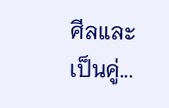ศีลและเป็นคู่...